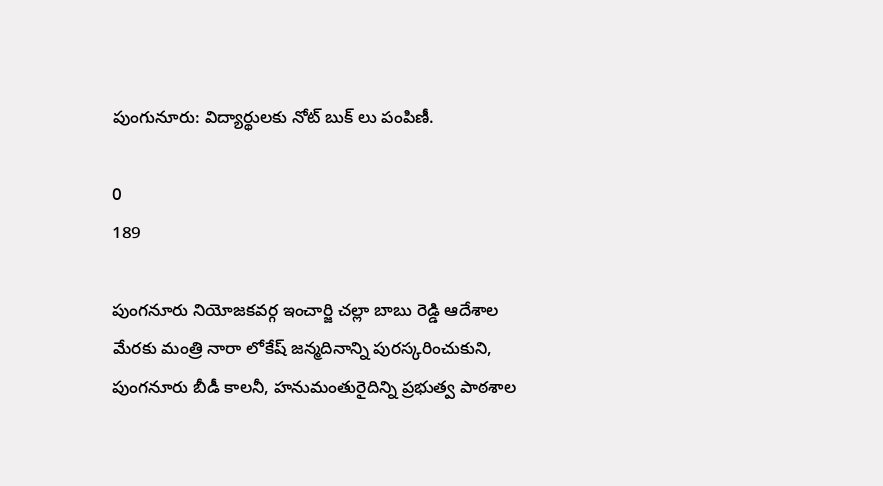పుంగునూరు: విద్యార్థులకు నోట్ బుక్ లు పంపిణీ.

0
189

పుంగనూరు నియోజకవర్గ ఇంచార్జి చల్లా బాబు రెడ్డి ఆదేశాల మేరకు మంత్రి నారా లోకేష్ జన్మదినాన్ని పురస్కరించుకుని, పుంగనూరు బీడీ కాలనీ, హనుమంతురైదిన్ని ప్రభుత్వ పాఠశాల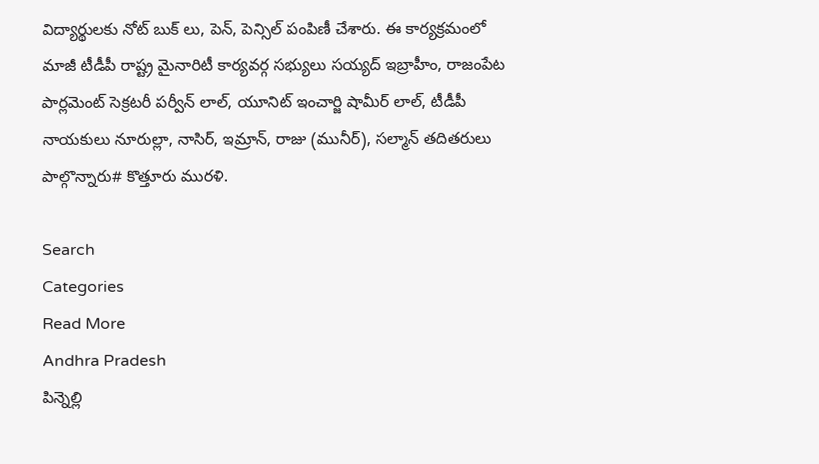విద్యార్థులకు నోట్ బుక్ లు, పెన్, పెన్సిల్ పంపిణీ చేశారు. ఈ కార్యక్రమంలో మాజీ టీడీపీ రాష్ట్ర మైనారిటీ కార్యవర్గ సభ్యులు సయ్యద్ ఇబ్రాహీం, రాజంపేట పార్లమెంట్ సెక్రటరీ పర్వీన్ లాల్, యూనిట్ ఇంచార్జి షామీర్ లాల్, టీడీపీ నాయకులు నూరుల్లా, నాసిర్, ఇమ్రాన్, రాజు (మునీర్), సల్మాన్ తదితరులు పాల్గొన్నారు# కొత్తూరు మురళి.

Search
Categories
Read More
Andhra Pradesh
పిన్నెల్లి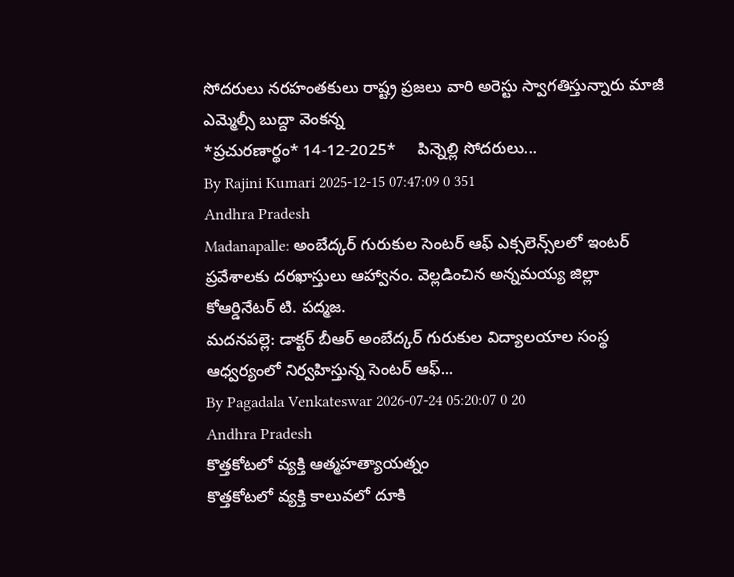సోదరులు నరహంతకులు రాష్ట్ర ప్రజలు వారి అరెస్టు స్వాగతిస్తున్నారు మాజీ ఎమ్మెల్సీ బుద్దా వెంకన్న
*ప్ర‌చుర‌ణార్థం* 14-12-2025*     పిన్నెల్లి సోద‌రులు...
By Rajini Kumari 2025-12-15 07:47:09 0 351
Andhra Pradesh
Madanapalle: అంబేద్కర్ గురుకుల సెంటర్ ఆఫ్ ఎక్సలెన్స్‌లలో ఇంటర్ ప్రవేశాలకు దరఖాస్తులు ఆహ్వానం. వెల్లడించిన అన్నమయ్య జిల్లా కోఆర్డినేటర్ టి. పద్మజ.
మదనపల్లె: డాక్టర్ బీఆర్ అంబేద్కర్ గురుకుల విద్యాలయాల సంస్థ ఆధ్వర్యంలో నిర్వహిస్తున్న సెంటర్ ఆఫ్...
By Pagadala Venkateswar 2026-07-24 05:20:07 0 20
Andhra Pradesh
కొత్తకోటలో వ్యక్తి ఆత్మహత్యాయత్నం
కొత్తకోటలో వ్యక్తి కాలువలో దూకి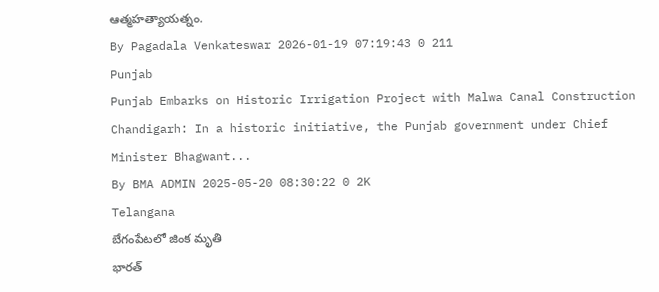ఆత్మహత్యాయత్నం.
By Pagadala Venkateswar 2026-01-19 07:19:43 0 211
Punjab
Punjab Embarks on Historic Irrigation Project with Malwa Canal Construction
Chandigarh: In a historic initiative, the Punjab government under Chief Minister Bhagwant...
By BMA ADMIN 2025-05-20 08:30:22 0 2K
Telangana
బేగంపేటలో జింక మృతి
భారత్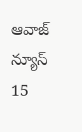ఆవాజ్ న్యూస్ 15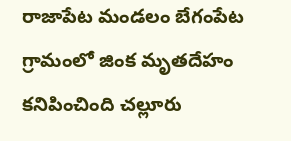రాజాపేట మండలం బేగంపేట గ్రామంలో జింక మృతదేహం కనిపించింది చల్లూరు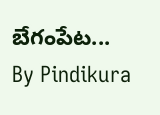బేగంపేట...
By Pindikura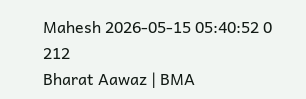Mahesh 2026-05-15 05:40:52 0 212
Bharat Aawaz | BMA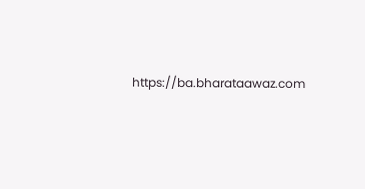https://ba.bharataawaz.com